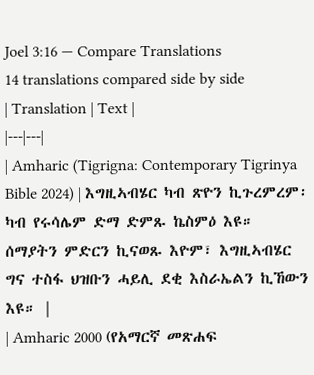Joel 3:16 — Compare Translations
14 translations compared side by side
| Translation | Text |
|---|---|
| Amharic (Tigrigna: Contemporary Tigrinya Bible 2024) | እግዚኣብሄር ካብ ጽዮን ኪጉረምረም፡ ካብ የሩሳሌም ድማ ድምጹ ኬስምዕ እዩ። ሰማያትን ምድርን ኪናወጹ እዮም፣ እግዚኣብሄር ግና ተስፋ ህዝቡን ሓይሊ ደቂ እስራኤልን ኪኸውን እዩ። |
| Amharic 2000 (የአማርኛ መጽሐፍ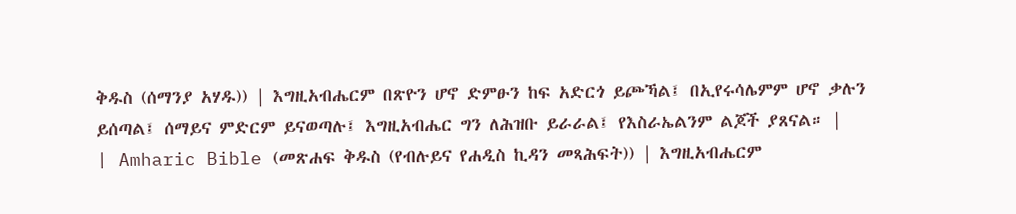ቅዱስ (ሰማንያ አሃዱ)) | እግዚአብሔርም በጽዮን ሆኖ ድምፁን ከፍ አድርጎ ይጮኻል፤ በኢየሩሳሌምም ሆኖ ቃሉን ይሰጣል፤ ሰማይና ምድርም ይናወጣሉ፤ እግዚአብሔር ግን ለሕዝቡ ይራራል፤ የእስራኤልንም ልጆች ያጸናል። |
| Amharic Bible (መጽሐፍ ቅዱስ (የብሉይና የሐዲስ ኪዳን መጻሕፍት)) | እግዚአብሔርም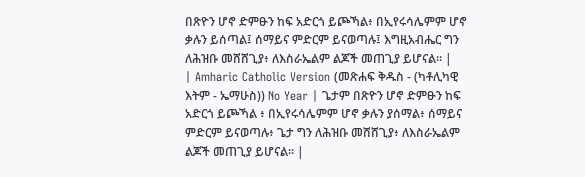በጽዮን ሆኖ ድምፁን ከፍ አድርጎ ይጮኻል፥ በኢየሩሳሌምም ሆኖ ቃሉን ይሰጣል፤ ሰማይና ምድርም ይናወጣሉ፤ እግዚአብሔር ግን ለሕዝቡ መሸሸጊያ፥ ለእስራኤልም ልጆች መጠጊያ ይሆናል። |
| Amharic Catholic Version (መጽሐፍ ቅዱስ - (ካቶሊካዊ እትም - ኤማሁስ)) No Year | ጌታም በጽዮን ሆኖ ድምፁን ከፍ አድርጎ ይጮኻል ፥ በኢየሩሳሌምም ሆኖ ቃሉን ያሰማል፥ ሰማይና ምድርም ይናወጣሉ፥ ጌታ ግን ለሕዝቡ መሸሸጊያ፥ ለእስራኤልም ልጆች መጠጊያ ይሆናል። |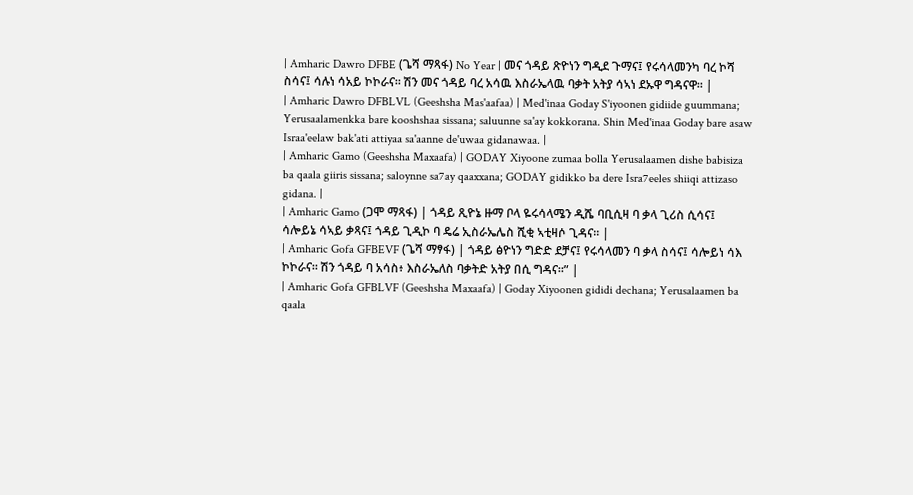| Amharic Dawro DFBE (ጌሻ ማጻፋ) No Year | መና ጎዳይ ጽዮነን ግዲደ ጉማና፤ የሩሳላመንካ ባረ ኮሻ ስሳና፤ ሳሉነ ሳአይ ኮኮራና። ሽን መና ጎዳይ ባረ አሳዉ እስራኤላዉ ባቃት አትያ ሳኣነ ደኡዋ ግዳናዋ። |
| Amharic Dawro DFBLVL (Geeshsha Mas'aafaa) | Med'inaa Goday S'iyoonen gidiide guummana; Yerusaalamenkka bare kooshshaa sissana; saluunne sa'ay kokkorana. Shin Med'inaa Goday bare asaw Israa'eelaw bak'ati attiyaa sa'aanne de'uwaa gidanawaa. |
| Amharic Gamo (Geeshsha Maxaafa) | GODAY Xiyoone zumaa bolla Yerusalaamen dishe babisiza ba qaala giiris sissana; saloynne sa7ay qaaxxana; GODAY gidikko ba dere Isra7eeles shiiqi attizaso gidana. |
| Amharic Gamo (ጋሞ ማጻፋ) | ጎዳይ ጺዮኔ ዙማ ቦላ ዬሩሳላሜን ዲሼ ባቢሲዛ ባ ቃላ ጊሪስ ሲሳና፤ ሳሎይኔ ሳኣይ ቃጻና፤ ጎዳይ ጊዲኮ ባ ዴሬ ኢስራኤሌስ ሺቂ ኣቲዛሶ ጊዳና። |
| Amharic Gofa GFBEVF (ጌሻ ማፃፋ) | ጎዳይ ፅዮነን ግድድ ደቻና፤ የሩሳላመን ባ ቃላ ስሳና፤ ሳሎይነ ሳእ ኮኮራና። ሽን ጎዳይ ባ አሳስ፥ እስራኤለስ ባቃትድ አትያ በሲ ግዳና።” |
| Amharic Gofa GFBLVF (Geeshsha Maxaafa) | Goday Xiyoonen gididi dechana; Yerusalaamen ba qaala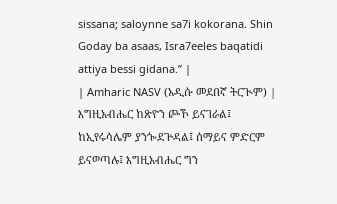sissana; saloynne sa7i kokorana. Shin Goday ba asaas, Isra7eeles baqatidi attiya bessi gidana.” |
| Amharic NASV (አዲሱ መደበኛ ትርጒም) | እግዚአብሔር ከጽዮን ጮኾ ይናገራል፤ ከኢየሩሳሌም ያንጐደጕዳል፤ ሰማይና ምድርም ይናወጣሉ፤ እግዚአብሔር ግን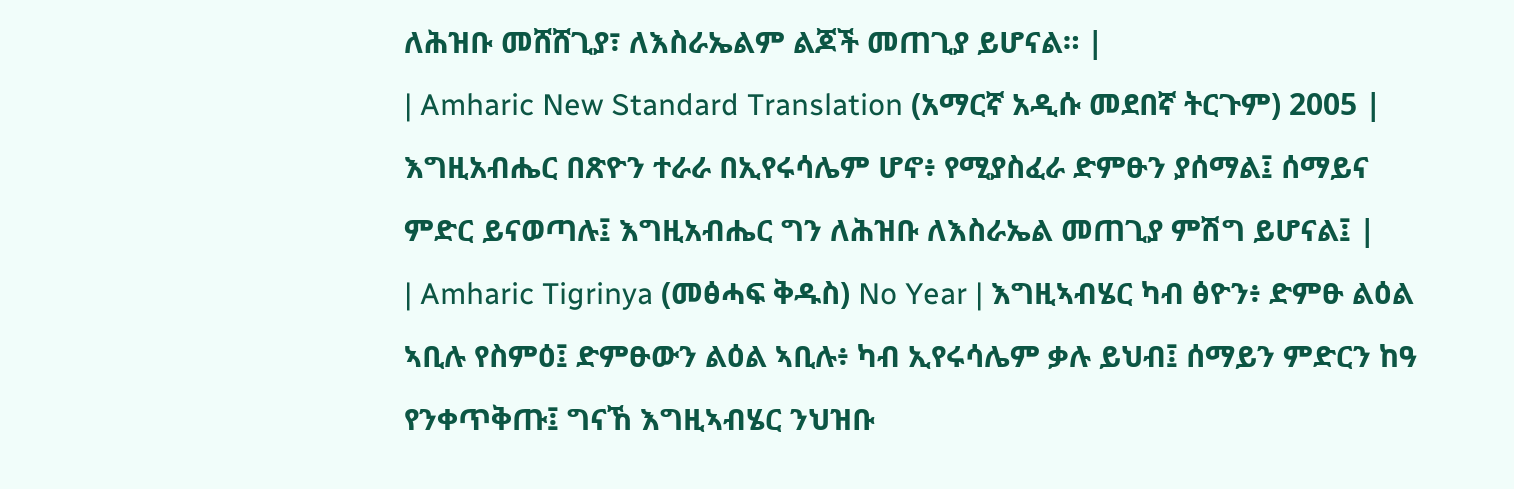ለሕዝቡ መሸሸጊያ፣ ለእስራኤልም ልጆች መጠጊያ ይሆናል። |
| Amharic New Standard Translation (አማርኛ አዲሱ መደበኛ ትርጉም) 2005 | እግዚአብሔር በጽዮን ተራራ በኢየሩሳሌም ሆኖ፥ የሚያስፈራ ድምፁን ያሰማል፤ ሰማይና ምድር ይናወጣሉ፤ እግዚአብሔር ግን ለሕዝቡ ለእስራኤል መጠጊያ ምሽግ ይሆናል፤ |
| Amharic Tigrinya (መፅሓፍ ቅዱስ) No Year | እግዚኣብሄር ካብ ፅዮን፥ ድምፁ ልዕል ኣቢሉ የስምዕ፤ ድምፁውን ልዕል ኣቢሉ፥ ካብ ኢየሩሳሌም ቃሉ ይህብ፤ ሰማይን ምድርን ከዓ የንቀጥቅጡ፤ ግናኸ እግዚኣብሄር ንህዝቡ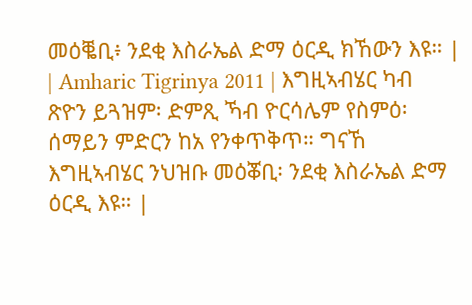መዕቘቢ፥ ንደቂ እስራኤል ድማ ዕርዲ ክኸውን እዩ። |
| Amharic Tigrinya 2011 | እግዚኣብሄር ካብ ጽዮን ይጓዝም፡ ድምጺ ኻብ ዮርሳሌም የስምዕ፡ ሰማይን ምድርን ከአ የንቀጥቅጥ። ግናኸ እግዚኣብሄር ንህዝቡ መዕቖቢ፡ ንደቂ እስራኤል ድማ ዕርዲ እዩ። |